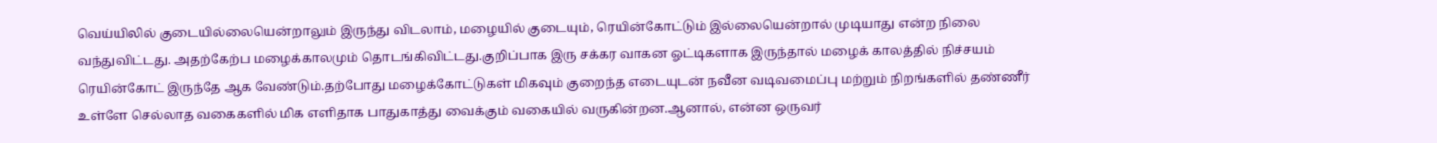வெய்யிலில் குடையில்லையென்றாலும் இருந்து விடலாம், மழையில் குடையும், ரெயின்கோட்டும் இல்லையென்றால் முடியாது என்ற நிலை வந்துவிட்டது. அதற்கேற்ப மழைக்காலமும் தொடங்கிவிட்டது.குறிப்பாக இரு சக்கர வாகன ஓட்டிகளாக இருந்தால் மழைக் காலத்தில் நிச்சயம் ரெயின்கோட் இருந்தே ஆக வேண்டும்.தற்போது மழைக்கோட்டுகள் மிகவும் குறைந்த எடையுடன் நவீன வடிவமைப்பு மற்றும் நிறங்களில் தண்ணீர் உள்ளே செல்லாத வகைகளில் மிக எளிதாக பாதுகாத்து வைக்கும் வகையில் வருகின்றன.ஆனால், என்ன ஒருவர்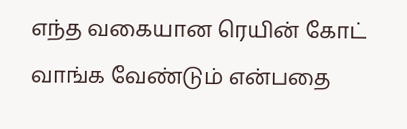எந்த வகையான ரெயின் கோட் வாங்க வேண்டும் என்பதை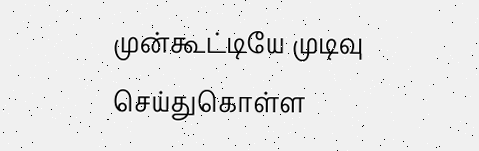முன்கூட்டியே முடிவு செய்துகொள்ள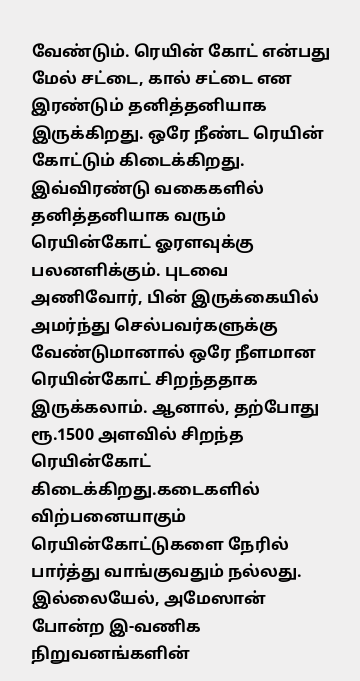வேண்டும். ரெயின் கோட் என்பது மேல் சட்டை, கால் சட்டை என இரண்டும் தனித்தனியாக இருக்கிறது. ஒரே நீண்ட ரெயின் கோட்டும் கிடைக்கிறது. இவ்விரண்டு வகைகளில் தனித்தனியாக வரும் ரெயின்கோட் ஓரளவுக்கு பலனளிக்கும். புடவை அணிவோர், பின் இருக்கையில் அமர்ந்து செல்பவர்களுக்கு வேண்டுமானால் ஒரே நீளமான ரெயின்கோட் சிறந்ததாக இருக்கலாம். ஆனால், தற்போது ரூ.1500 அளவில் சிறந்த ரெயின்கோட் கிடைக்கிறது.கடைகளில் விற்பனையாகும் ரெயின்கோட்டுகளை நேரில் பார்த்து வாங்குவதும் நல்லது. இல்லையேல், அமேஸான் போன்ற இ-வணிக நிறுவனங்களின்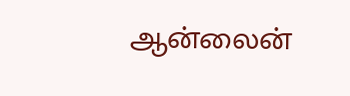ஆன்லைன்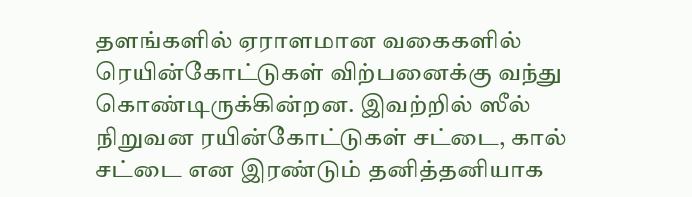தளங்களில் ஏராளமான வகைகளில் ரெயின்கோட்டுகள் விற்பனைக்கு வந்து கொண்டிருக்கின்றன. இவற்றில் ஸீல் நிறுவன ரயின்கோட்டுகள் சட்டை, கால் சட்டை என இரண்டும் தனித்தனியாக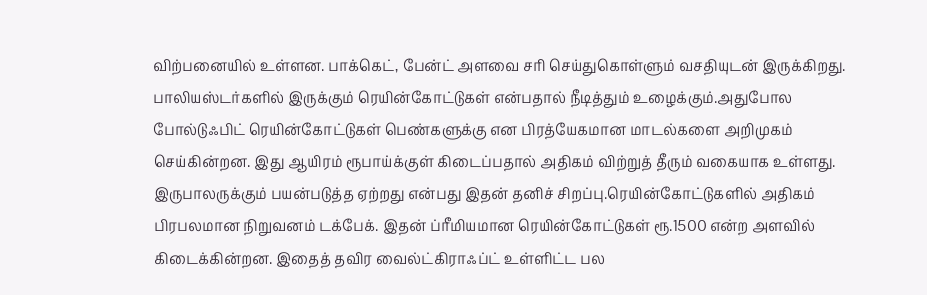விற்பனையில் உள்ளன. பாக்கெட், பேன்ட் அளவை சரி செய்துகொள்ளும் வசதியுடன் இருக்கிறது. பாலியஸ்டர்களில் இருக்கும் ரெயின்கோட்டுகள் என்பதால் நீடித்தும் உழைக்கும்.அதுபோல போல்டுஃபிட் ரெயின்கோட்டுகள் பெண்களுக்கு என பிரத்யேகமான மாடல்களை அறிமுகம் செய்கின்றன. இது ஆயிரம் ரூபாய்க்குள் கிடைப்பதால் அதிகம் விற்றுத் தீரும் வகையாக உள்ளது. இருபாலருக்கும் பயன்படுத்த ஏற்றது என்பது இதன் தனிச் சிறப்பு.ரெயின்கோட்டுகளில் அதிகம் பிரபலமான நிறுவனம் டக்பேக். இதன் ப்ரீமியமான ரெயின்கோட்டுகள் ரூ.1500 என்ற அளவில் கிடைக்கின்றன. இதைத் தவிர வைல்ட்கிராஃப்ட் உள்ளிட்ட பல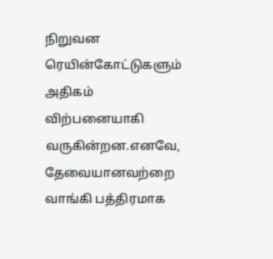நிறுவன ரெயின்கோட்டுகளும் அதிகம் விற்பனையாகி வருகின்றன.எனவே, தேவையானவற்றை வாங்கி பத்திரமாக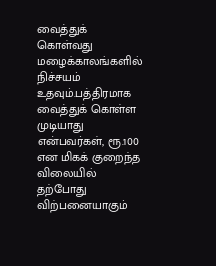வைத்துக் கொள்வது மழைக்காலங்களில் நிச்சயம் உதவும்.பத்திரமாக வைத்துக் கொள்ள முடியாது என்பவர்கள், ரூ.100 என மிகக் குறைந்த விலையில் தற்போது விற்பனையாகும்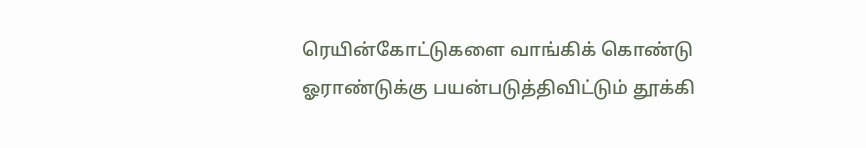ரெயின்கோட்டுகளை வாங்கிக் கொண்டு ஓராண்டுக்கு பயன்படுத்திவிட்டும் தூக்கி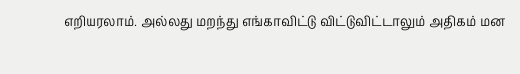எறியரலாம். அல்லது மறந்து எங்காவிட்டு விட்டுவிட்டாலும் அதிகம் மன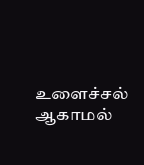உளைச்சல் ஆகாமல்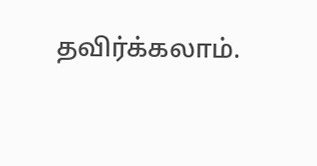தவிர்க்கலாம்.